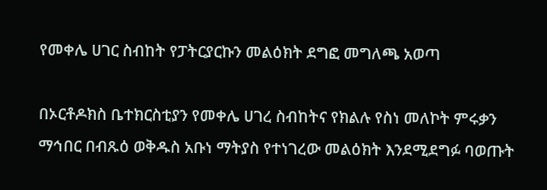የመቀሌ ሀገር ስብከት የፓትርያርኩን መልዕክት ደግፎ መግለጫ አወጣ

በኦርቶዶክስ ቤተክርስቲያን የመቀሌ ሀገረ ስብከትና የክልሉ የስነ መለኮት ምሩቃን ማኅበር በብጹዕ ወቅዱስ አቡነ ማትያስ የተነገረው መልዕክት እንደሚደግፉ ባወጡት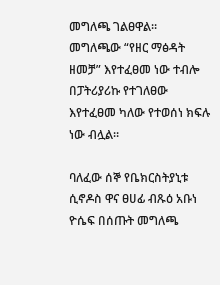መግለጫ ገልፀዋል። መግለጫው “የዘር ማፅዳት ዘመቻ” እየተፈፀመ ነው ተብሎ በፓትሪያሪኩ የተገለፀው እየተፈፀመ ካለው የተወሰነ ክፍሉ ነው ብሏል።

ባለፈው ሰኞ የቤክርስትያኒቱ ሲኖዶስ ዋና ፀሀፊ ብጹዕ አቡነ ዮሴፍ በሰጡት መግለጫ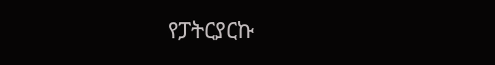የፓትርያርኩ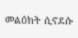መልዕክት ሲኖደሱ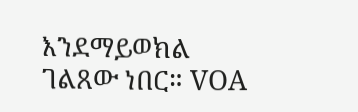እንደማይወክል ገልጸው ነበር። VOA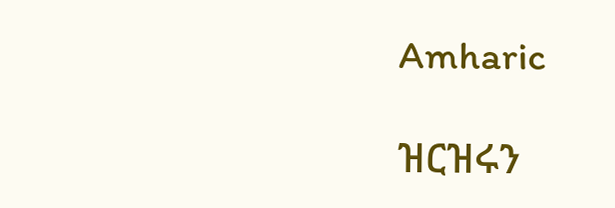Amharic

ዝርዝሩን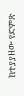ከተያያዘው የድምጽ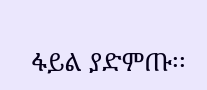ፋይል ያድምጡ፡፡